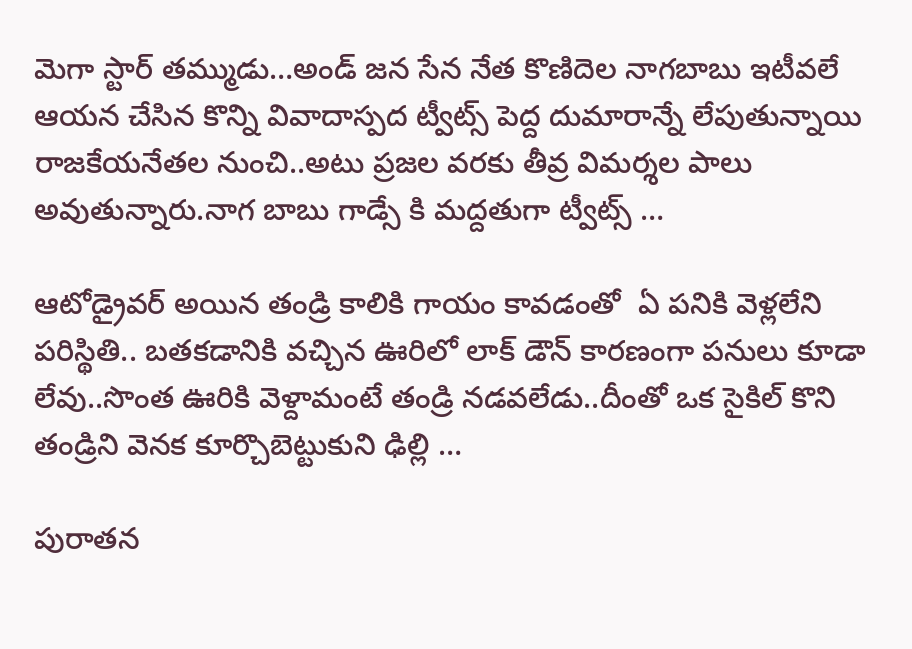మెగా స్టార్ తమ్ముడు…అండ్ జన సేన నేత కొణిదెల నాగబాబు ఇటీవలే ఆయన చేసిన కొన్ని వివాదాస్పద ట్వీట్స్ పెద్ద దుమారాన్నే లేపుతున్నాయి రాజకేయనేతల నుంచి..అటు ప్రజల వరకు తీవ్ర విమర్శల పాలు అవుతున్నారు.నాగ బాబు గాడ్సే కి మద్దతుగా ట్వీట్స్ …

ఆటోడ్రైవర్ అయిన తండ్రి కాలికి గాయం కావడంతో  ఏ పనికి వెళ్లలేని పరిస్థితి.. బతకడానికి వచ్చిన ఊరిలో లాక్ డౌన్ కారణంగా పనులు కూడా లేవు..సొంత ఊరికి వెళ్దామంటే తండ్రి నడవలేడు..దీంతో ఒక సైకిల్ కొని తండ్రిని వెనక కూర్చొబెట్టుకుని ఢిల్లి …

పురాతన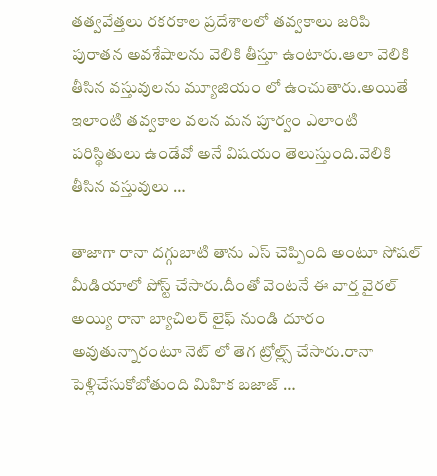తత్వవేత్తలు రకరకాల ప్రదేశాలలో తవ్వకాలు జరిపి పురాతన అవశేషాలను వెలికి తీస్తూ ఉంటారు.ఆలా వెలికి తీసిన వస్తువులను మ్యూజియం లో ఉంచుతారు.అయితే ఇలాంటి తవ్వకాల వలన మన పూర్వం ఎలాంటి పరిస్థితులు ఉండేవో అనే విషయం తెలుస్తుంది.వెలికి తీసిన వస్తువులు …

తాజాగా రానా దగ్గుబాటి తాను ఎస్ చెప్పింది అంటూ సోషల్ మీడియాలో పోస్ట్ చేసారు.దీంతో వెంటనే ఈ వార్త వైరల్ అయ్యి రానా బ్యాచిలర్ లైఫ్ నుండి దూరం అవుతున్నారంటూ నెట్ లో తెగ ట్రోల్ల్స్ చేసారు.రానా పెళ్లిచేసుకోబోతుంది మిహిక బజాజ్ …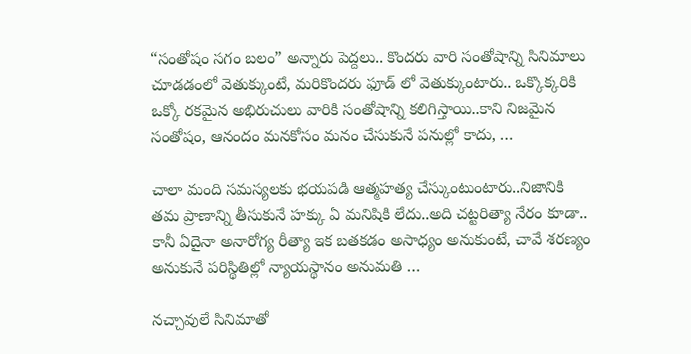“సంతోషం సగం బలం” అన్నారు పెద్దలు.. కొందరు వారి సంతోషాన్ని సినిమాలు చూడడంలో వెతుక్కుంటే, మరికొందరు ఫూడ్ లో వెతుక్కుంటారు.. ఒక్కొక్కరికి ఒక్కో రకమైన అభిరుచులు వారికి సంతోషాన్ని కలిగిస్తాయి..కాని నిజమైన సంతోషం, ఆనందం మనకోసం మనం చేసుకునే పనుల్లో కాదు, …

చాలా మంది సమస్యలకు భయపడి ఆత్మహత్య చేస్కుంటుంటారు..నిజానికి తమ ప్రాణాన్ని తీసుకునే హక్కు ఏ మనిషికి లేదు..అది చట్టరిత్యా నేరం కూడా.. కానీ ఏదైనా అనారోగ్య రీత్యా ఇక బతకడం అసాధ్యం అనుకుంటే, చావే శరణ్యం అనుకునే పరిస్థితిల్లో న్యాయస్థానం అనుమతి …

నచ్చావులే సినిమాతో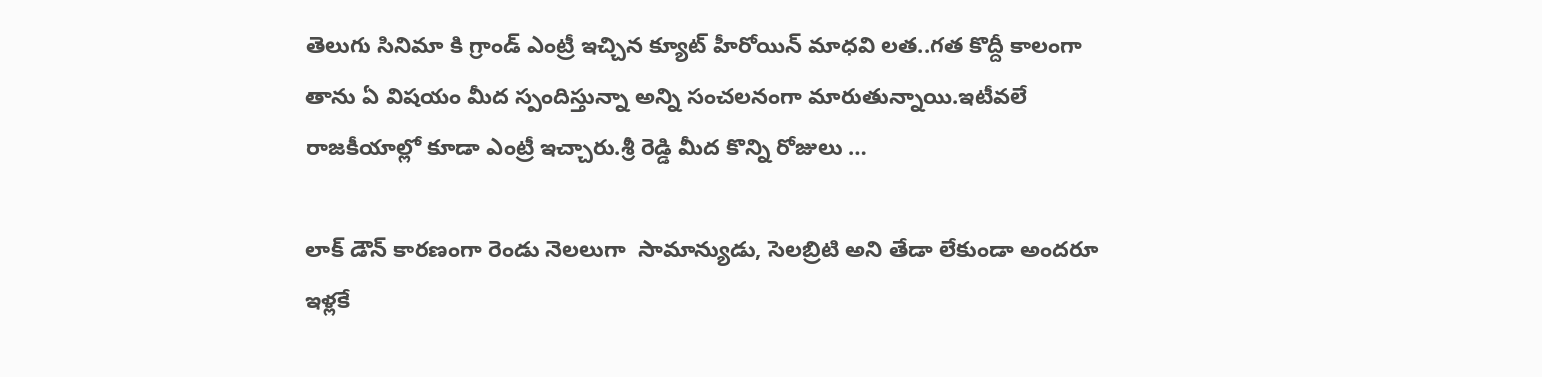తెలుగు సినిమా కి గ్రాండ్ ఎంట్రీ ఇచ్చిన క్యూట్ హీరోయిన్ మాధవి లత..గత కొద్దీ కాలంగా తాను ఏ విషయం మీద స్పందిస్తున్నా అన్ని సంచలనంగా మారుతున్నాయి.ఇటీవలే రాజకీయాల్లో కూడా ఎంట్రీ ఇచ్చారు.శ్రీ రెడ్డి మీద కొన్ని రోజులు …

లాక్ డౌన్ కారణంగా రెండు నెలలుగా  సామాన్యుడు, సెలబ్రిటి అని తేడా లేకుండా అందరూ ఇళ్లకే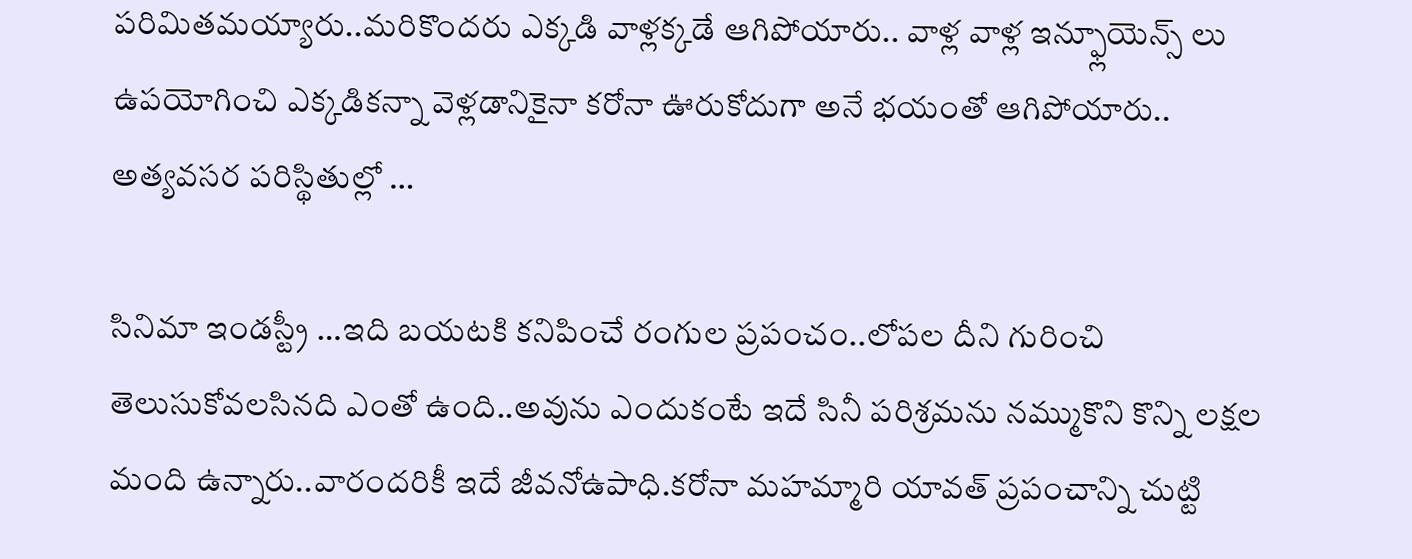పరిమితమయ్యారు..మరికొందరు ఎక్కడి వాళ్లక్కడే ఆగిపోయారు.. వాళ్ల వాళ్ల ఇన్ఫ్లూయెన్స్ లు ఉపయోగించి ఎక్కడికన్నా వెళ్లడానికైనా కరోనా ఊరుకోదుగా అనే భయంతో ఆగిపోయారు.. అత్యవసర పరిస్థితుల్లో …

సినిమా ఇండస్ట్రీ …ఇది బయటకి కనిపించే రంగుల ప్రపంచం..లోపల దీని గురించి తెలుసుకోవలసినది ఎంతో ఉంది..అవును ఎందుకంటే ఇదే సినీ పరిశ్రమను నమ్ముకొని కొన్ని లక్షల మంది ఉన్నారు..వారందరికీ ఇదే జీవనోఉపాధి.కరోనా మహమ్మారి యావత్ ప్రపంచాన్ని చుట్టి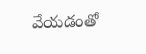వేయడంతో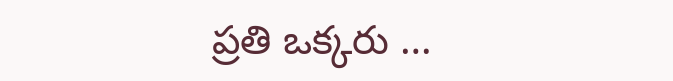ప్రతి ఒక్కరు …